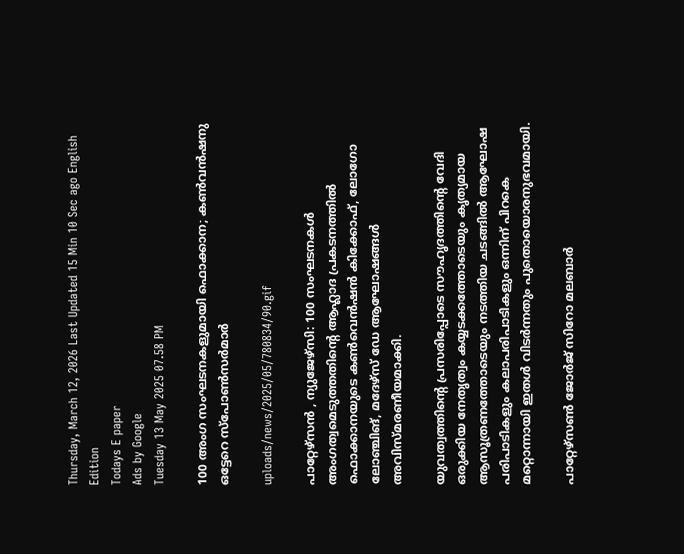Thursday, March 12, 2026 Last Updated 15 Min 10 Sec ago English Edition
Todays E paper
Ads by Google
Tuesday 13 May 2025 07.58 PM

100 അംഗ സംഘടനകളുമായി ഫൊക്കാന; കണ്‍വന്‍ഷനു ഒട്ടേറെ സ്പോണ്‍സര്‍മാര്‍

uploads/news/2025/05/780834/90.gif

പാറ്റേഴ്സന്‍ , ന്യുജേഴ്സി: 100 സംഘടനകള്‍ അംഗത്വമെടുത്തതിന്റെ ആഹ്ലാദ പ്രകടനത്തില്‍ ഫൊക്കാനയുടെ കണ്‍വെന്‍ഷന്‍ കിക്കോഫ്, ലോഗോ ലോഞ്ചിങ്, മദേഴ്‌സ് ഡേ ആഘോഷങ്ങള്‍ അവിസ്മരണീയമാക്കി.

യുവത്വത്തിന്റെ പ്രസരിപ്പോടെ സൗഹൃദത്തിന്റെ വേദി ഒരുക്കിയ നേതൃത്വം കയ്യടക്കത്തോടെയും കൃത്യമായ ആസൂത്രണത്തോടെയും നടത്തിയ ചടങ്ങില്‍ ആഘോഷ പരിപാടികളും കലാപരിപാടികളും ഒന്നിന് പിറകെ മറ്റൊന്നായി ഇതള്‍ വിടര്‍ന്നതും പുതൊയൊരനുഭവമായി.

പാറ്റേഴ്സണ്‍ ജോര്‍ജ് സിറോ മലബാര്‍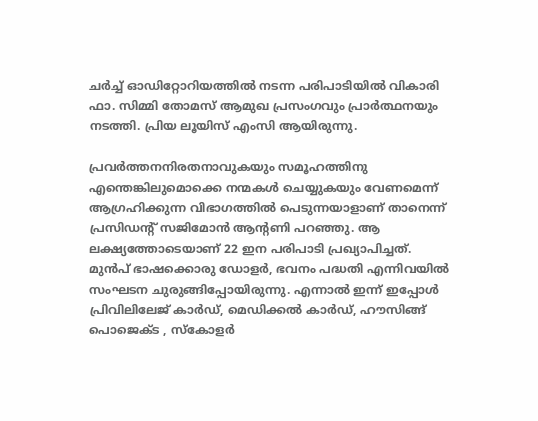ചര്‍ച്ച് ഓഡിറ്റോറിയത്തില്‍ നടന്ന പരിപാടിയില്‍ വികാരി ഫാ. സിമ്മി തോമസ് ആമുഖ പ്രസംഗവും പ്രാര്‍ത്ഥനയും നടത്തി. പ്രിയ ലൂയിസ് എംസി ആയിരുന്നു.

പ്രവര്‍ത്തനനിരതനാവുകയും സമൂഹത്തിനു എന്തെങ്കിലുമൊക്കെ നന്മകള്‍ ചെയ്യുകയും വേണമെന്ന് ആഗ്രഹിക്കുന്ന വിഭാഗത്തില്‍ പെടുന്നയാളാണ് താനെന്ന് പ്രസിഡന്റ് സജിമോന്‍ ആന്റണി പറഞ്ഞു. ആ ലക്ഷ്യത്തോടെയാണ് 22 ഇന പരിപാടി പ്രഖ്യാപിച്ചത്. മുന്‍പ് ഭാഷക്കൊരു ഡോളര്‍, ഭവനം പദ്ധതി എന്നിവയില്‍ സംഘടന ചുരുങ്ങിപ്പോയിരുന്നു. എന്നാല്‍ ഇന്ന് ഇപ്പോള്‍ പ്രിവിലിലേജ് കാര്‍ഡ്, മെഡിക്കല്‍ കാര്‍ഡ്, ഹൗസിങ്ങ് പൊജെക്ട , സ്‌കോളര്‍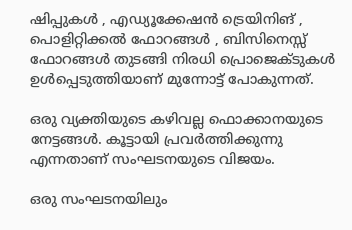ഷിപ്പുകള്‍ , എഡ്യൂക്കേഷന്‍ ട്രെയിനിങ് , പൊളിറ്റിക്കല്‍ ഫോറങ്ങള്‍ , ബിസിനെസ്സ് ഫോറങ്ങള്‍ തുടങ്ങി നിരധി പ്രൊജെക്ടുകള്‍ ഉള്‍പ്പെടുത്തിയാണ് മുന്നോട്ട് പോകുന്നത്.

ഒരു വ്യക്തിയുടെ കഴിവല്ല ഫൊക്കാനയുടെ നേട്ടങ്ങള്‍. കൂട്ടായി പ്രവര്‍ത്തിക്കുന്നു എന്നതാണ് സംഘടനയുടെ വിജയം.

ഒരു സംഘടനയിലും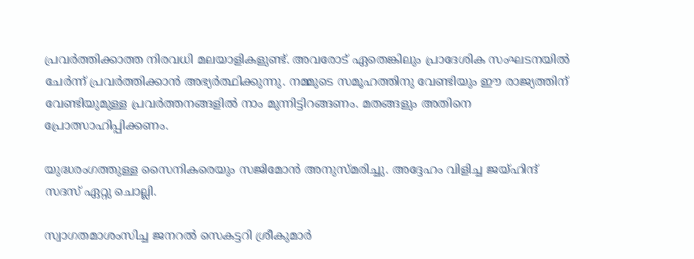പ്രവര്‍ത്തിക്കാത്ത നിരവധി മലയാളികളുണ്ട്. അവരോട് ഏതെങ്കിലും പ്രാദേശിക സംഘടനയില്‍ ചേര്‍ന്ന് പ്രവര്‍ത്തിക്കാന്‍ അഭ്യര്‍ത്ഥിക്കുന്നു. നമ്മുടെ സമൂഹത്തിനു വേണ്ടിയും ഈ രാജ്യത്തിന് വേണ്ടിയുമുള്ള പ്രവര്‍ത്തനങ്ങളില്‍ നാം മുന്നിട്ടിറങ്ങണം. മതങ്ങളും അതിനെ പ്രോത്സാഹിപ്പിക്കണം.

യുദ്ധരംഗത്തുള്ള സൈനികരെയും സജിമോന്‍ അനുസ്മരിച്ചു. അദ്ദേഹം വിളിച്ച ജയ്ഹിന്ദ് സദസ് ഏറ്റു ചൊല്ലി.

സ്വാഗതമാശംസിച്ച ജനറല്‍ സെകട്ടറി ശ്രീകുമാര്‍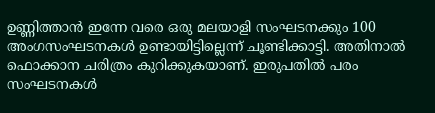ഉണ്ണിത്താന്‍ ഇന്നേ വരെ ഒരു മലയാളി സംഘടനക്കും 100 അംഗസംഘടനകള്‍ ഉണ്ടായിട്ടില്ലെന്ന് ചൂണ്ടിക്കാട്ടി. അതിനാല്‍ ഫൊക്കാന ചരിത്രം കുറിക്കുകയാണ്. ഇരുപതില്‍ പരം സംഘടനകള്‍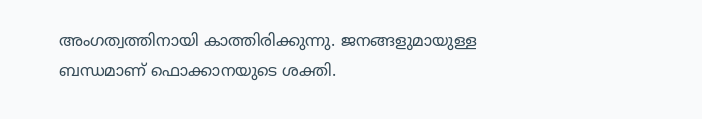അംഗത്വത്തിനായി കാത്തിരിക്കുന്നു. ജനങ്ങളുമായുള്ള ബന്ധമാണ് ഫൊക്കാനയുടെ ശക്തി.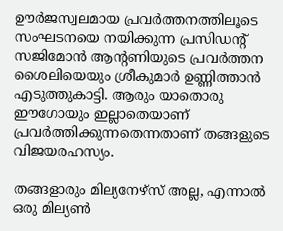ഊര്‍ജസ്വലമായ പ്രവര്‍ത്തനത്തിലൂടെ സംഘടനയെ നയിക്കുന്ന പ്രസിഡന്റ് സജിമോന്‍ ആന്റണിയുടെ പ്രവര്‍ത്തന ശൈലിയെയും ശ്രീകുമാര്‍ ഉണ്ണിത്താന്‍ എടുത്തുകാട്ടി. ആരും യാതൊരു ഈഗോയും ഇല്ലാതെയാണ് പ്രവര്‍ത്തിക്കുന്നതെന്നതാണ് തങ്ങളുടെ വിജയരഹസ്യം.

തങ്ങളാരും മില്യനേഴ്‌സ് അല്ല, എന്നാല്‍ ഒരു മില്യണ്‍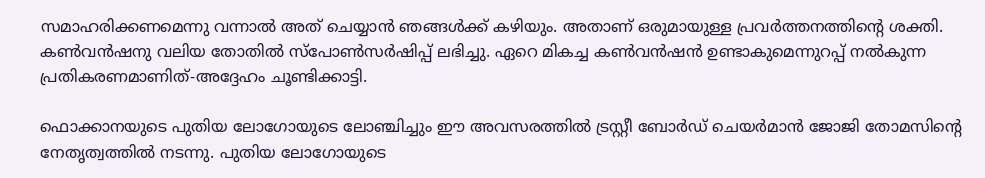സമാഹരിക്കണമെന്നു വന്നാല്‍ അത് ചെയ്യാന്‍ ഞങ്ങള്‍ക്ക് കഴിയും. അതാണ് ഒരുമായുള്ള പ്രവര്‍ത്തനത്തിന്റെ ശക്തി. കണ്‍വന്‍ഷനു വലിയ തോതില്‍ സ്പോണ്‍സര്‍ഷിപ്പ് ലഭിച്ചു. ഏറെ മികച്ച കണ്‍വന്‍ഷന്‍ ഉണ്ടാകുമെന്നുറപ്പ് നല്‍കുന്ന പ്രതികരണമാണിത്-അദ്ദേഹം ചൂണ്ടിക്കാട്ടി.

ഫൊക്കാനയുടെ പുതിയ ലോഗോയുടെ ലോഞ്ചിച്ചും ഈ അവസരത്തില്‍ ട്രസ്റ്റീ ബോര്‍ഡ് ചെയര്‍മാന്‍ ജോജി തോമസിന്റെ നേതൃത്വത്തില്‍ നടന്നു. പുതിയ ലോഗോയുടെ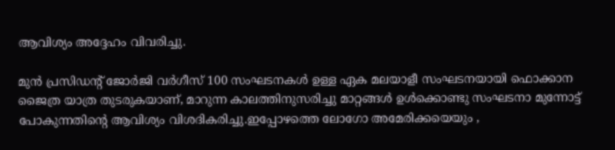ആവിശ്യം അദ്ദേഹം വിവരിച്ചു.

മുന്‍ പ്രസിഡന്റ് ജോര്‍ജി വര്‍ഗീസ് 100 സംഘടനകള്‍ ഉള്ള ഏക മലയാളീ സംഘടനയായി ഫൊക്കാന ജൈത്ര യാത്ര തുടരുകയാണ്, മാറുന്ന കാലത്തിനുസരിച്ചു മാറ്റങ്ങള്‍ ഉള്‍ക്കൊണ്ടു സംഘടനാ മുന്നോട്ട് പോകുന്നതിന്റെ ആവിശ്യം വിശദികരിച്ചു.ഇപ്പോഴത്തെ ലോഗോ അമേരിക്കയെയും ,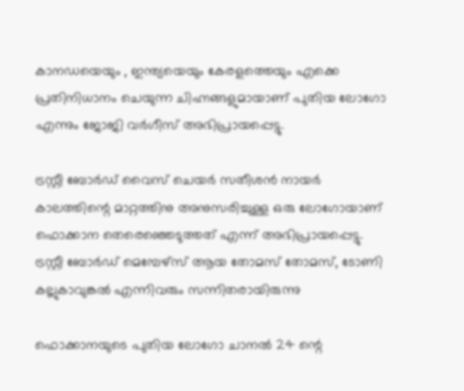കാനഡയെയും , ഇന്ത്യയെയും കേരളത്തെയും എക്കെ പ്രതിനിധാനം ചെയുന്ന ചിഹ്നങ്ങളുമായാണ് പുതിയ ലോഗോ എന്നും ജോജി വര്‍ഗീസ് അഭിപ്രായപ്പെട്ടു.

ട്രസ്റ്റീ ബോര്‍ഡ് വൈസ് ചെയര്‍ സതീശന്‍ നായര്‍ കാലത്തിന്റെ മാറ്റത്തിനു അനുസരിച്ചുള്ള ഒരു ലോഗോയാണ് ഫൊക്കാന തെരെഞ്ഞെടുത്തത് എന്ന് അഭിപ്രായപ്പെട്ടു.
ട്രസ്റ്റീ ബോര്‍ഡ് മെമ്പേഴ്സ് ആയ തോമസ് തോമസ്, ടോണി കല്ലുകാവുങ്കല്‍ എന്നിവരും സന്നിതരായിരുന്നു

ഫൊക്കാനയുടെ പുതിയ ലോഗോ ചാനല്‍ 24 ന്റെ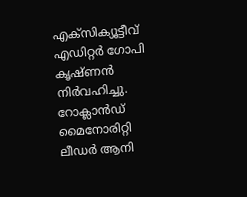എക്‌സിക്യൂട്ടീവ് എഡിറ്റര്‍ ഗോപി കൃഷ്ണന്‍ നിര്‍വഹിച്ചു. റോക്ലാന്‍ഡ് മൈനോരിറ്റി ലീഡര്‍ ആനി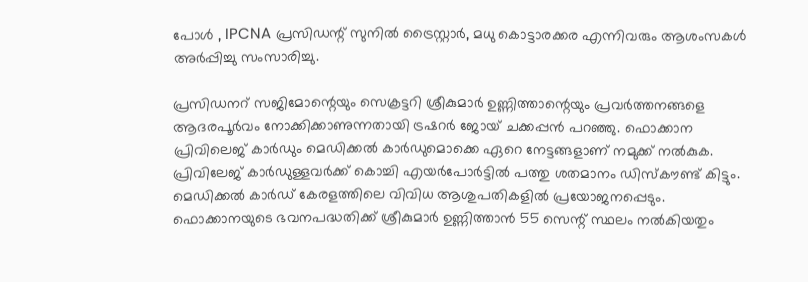പോള്‍ , IPCNA പ്രസിഡന്റ് സുനില്‍ ട്രൈസ്റ്റാര്‍, മധു കൊട്ടാരക്കര എന്നിവരും ആശംസകള്‍ അര്‍പ്പിച്ചു സംസാരിച്ചു.

പ്രസിഡനറ് സജിമോന്റെയും സെക്രട്ടറി ശ്രീകുമാര്‍ ഉണ്ണിത്താന്റെയും പ്രവര്‍ത്തനങ്ങളെ ആദരപൂര്‍വം നോക്കിക്കാണുന്നതായി ട്രഷറര്‍ ജോയ് ചക്കപ്പന്‍ പറഞ്ഞു. ഫൊക്കാന പ്രിവിലെജ് കാര്‍ഡും മെഡിക്കല്‍ കാര്‍ഡുമൊക്കെ ഏറെ നേട്ടങ്ങളാണ് നമുക്ക് നല്‍കുക. പ്രിവിലേജ് കാര്‍ഡുള്ളവര്‍ക്ക് കൊച്ചി എയര്‍പോര്‍ട്ടില്‍ പത്തു ശതമാനം ഡിസ്‌കൗണ്ട് കിട്ടും. മെഡിക്കല്‍ കാര്‍ഡ് കേരളത്തിലെ വിവിധ ആശുപതികളില്‍ പ്രയോജനപ്പെടും. ഫൊക്കാനയുടെ ഭവനപദ്ധതിക്ക് ശ്രീകുമാര്‍ ഉണ്ണിത്താന്‍ 55 സെന്റ് സ്ഥലം നല്‍കിയതും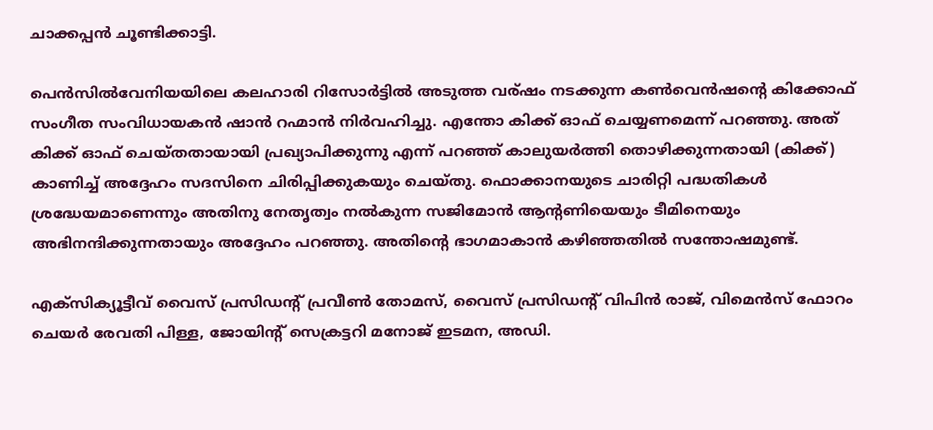ചാക്കപ്പന്‍ ചൂണ്ടിക്കാട്ടി.

പെന്‍സില്‍വേനിയയിലെ കലഹാരി റിസോര്‍ട്ടില്‍ അടുത്ത വര്ഷം നടക്കുന്ന കണ്‍വെന്‍ഷന്റെ കിക്കോഫ് സംഗീത സംവിധായകന്‍ ഷാന്‍ റഹ്മാന്‍ നിര്‍വഹിച്ചു. എന്തോ കിക്ക് ഓഫ് ചെയ്യണമെന്ന് പറഞ്ഞു. അത് കിക്ക് ഓഫ് ചെയ്തതായായി പ്രഖ്യാപിക്കുന്നു എന്ന് പറഞ്ഞ് കാലുയര്‍ത്തി തൊഴിക്കുന്നതായി (കിക്ക്) കാണിച്ച് അദ്ദേഹം സദസിനെ ചിരിപ്പിക്കുകയും ചെയ്തു. ഫൊക്കാനയുടെ ചാരിറ്റി പദ്ധതികള്‍ ശ്രദ്ധേയമാണെന്നും അതിനു നേതൃത്വം നല്‍കുന്ന സജിമോന്‍ ആന്റണിയെയും ടീമിനെയും അഭിനന്ദിക്കുന്നതായും അദ്ദേഹം പറഞ്ഞു. അതിന്റെ ഭാഗമാകാന്‍ കഴിഞ്ഞതില്‍ സന്തോഷമുണ്ട്.

എക്‌സിക്യൂട്ടീവ് വൈസ് പ്രസിഡന്റ് പ്രവീണ്‍ തോമസ്, വൈസ് പ്രസിഡന്റ് വിപിന്‍ രാജ്, വിമെന്‍സ് ഫോറം ചെയര്‍ രേവതി പിള്ള, ജോയിന്റ് സെക്രട്ടറി മനോജ് ഇടമന, അഡി.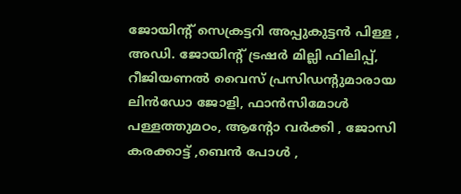ജോയിന്റ് സെക്രട്ടറി അപ്പുകുട്ടന്‍ പിള്ള , അഡി. ജോയിന്റ് ട്രഷര്‍ മില്ലി ഫിലിപ്പ്, റീജിയണല്‍ വൈസ് പ്രസിഡന്റുമാരായ ലിന്‍ഡോ ജോളി, ഫാന്‍സിമോള്‍ പള്ളത്തുമഠം, ആന്റോ വര്‍ക്കി , ജോസി കരക്കാട്ട് ,ബെന്‍ പോള്‍ ,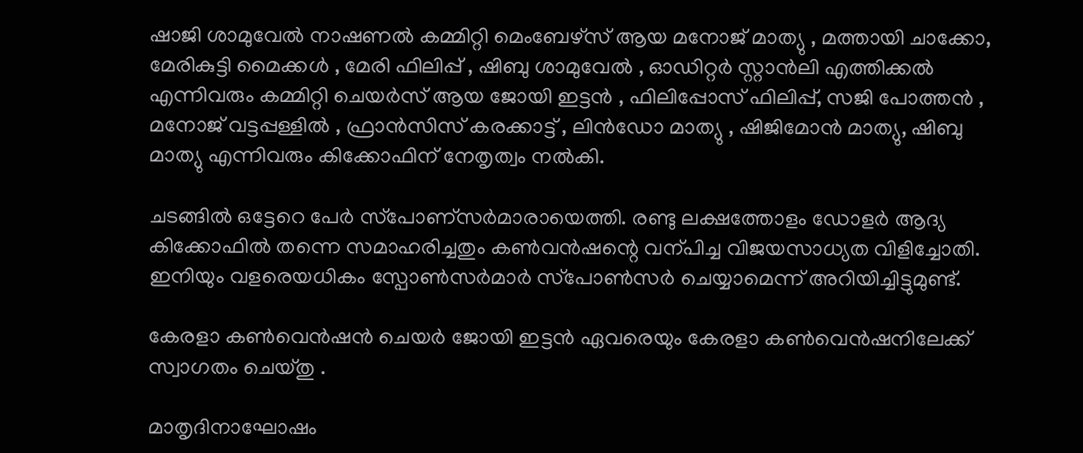ഷാജി ശാമുവേല്‍ നാഷണല്‍ കമ്മിറ്റി മെംബേഴ്സ് ആയ മനോജ് മാത്യു , മത്തായി ചാക്കോ, മേരികുട്ടി മൈക്കള്‍ , മേരി ഫിലിപ്പ് , ഷിബു ശാമുവേല്‍ , ഓഡിറ്റര്‍ സ്റ്റാന്‍ലി എത്തിക്കല്‍ എന്നിവരും കമ്മിറ്റി ചെയര്‍സ് ആയ ജോയി ഇട്ടന്‍ , ഫിലിപ്പോസ് ഫിലിപ്പ്, സജി പോത്തന്‍ , മനോജ് വട്ടപ്പള്ളില്‍ , ഫ്രാന്‍സിസ് കരക്കാട്ട് , ലിന്‍ഡോ മാത്യു , ഷിജിമോന്‍ മാത്യു, ഷിബു മാത്യു എന്നിവരും കിക്കോഫിന് നേതൃത്വം നല്‍കി.

ചടങ്ങില്‍ ഒട്ടേറെ പേര്‍ സ്‌പോണ്‌സര്‍മാരായെത്തി. രണ്ടു ലക്ഷത്തോളം ഡോളര്‍ ആദ്യ കിക്കോഫില്‍ തന്നെ സമാഹരിച്ചതും കണ്‍വന്‍ഷന്റെ വന്പിച്ച വിജയസാധ്യത വിളിച്ചോതി. ഇനിയും വളരെയധികം സ്പോണ്‍സര്‍മാര്‍ സ്‌പോണ്‍സര്‍ ചെയ്യാമെന്ന് അറിയിച്ചിട്ടുമുണ്ട്.

കേരളാ കണ്‍വെന്‍ഷന്‍ ചെയര്‍ ജോയി ഇട്ടന്‍ ഏവരെയും കേരളാ കണ്‍വെന്‍ഷനിലേക്ക് സ്വാഗതം ചെയ്തു .

മാതൃദിനാഘോഷം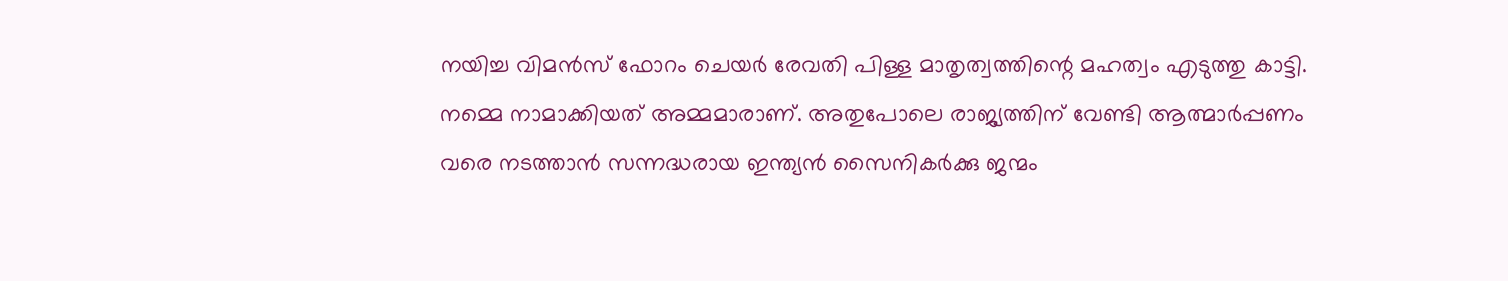നയിച്ച വിമന്‍സ് ഫോറം ചെയര്‍ രേവതി പിള്ള മാതൃത്വത്തിന്റെ മഹത്വം എടുത്തു കാട്ടി. നമ്മെ നാമാക്കിയത് അമ്മമാരാണ്. അതുപോലെ രാജ്യത്തിന് വേണ്ടി ആത്മാര്‍പ്പണം വരെ നടത്താന്‍ സന്നദ്ധരായ ഇന്ത്യന്‍ സൈനികര്‍ക്കു ജന്മം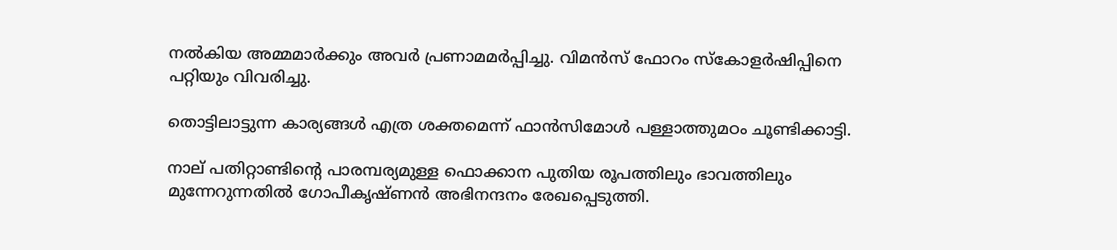നല്‍കിയ അമ്മമാര്‍ക്കും അവര്‍ പ്രണാമമര്‍പ്പിച്ചു. വിമന്‍സ് ഫോറം സ്‌കോളര്‍ഷിപ്പിനെ പറ്റിയും വിവരിച്ചു.

തൊട്ടിലാട്ടുന്ന കാര്യങ്ങള്‍ എത്ര ശക്തമെന്ന് ഫാന്‍സിമോള്‍ പള്ളാത്തുമഠം ചൂണ്ടിക്കാട്ടി.

നാല് പതിറ്റാണ്ടിന്റെ പാരമ്പര്യമുള്ള ഫൊക്കാന പുതിയ രൂപത്തിലും ഭാവത്തിലും മുന്നേറുന്നതില്‍ ഗോപീകൃഷ്ണന്‍ അഭിനന്ദനം രേഖപ്പെടുത്തി.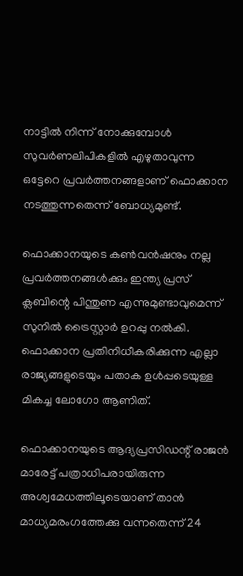നാട്ടില്‍ നിന്ന് നോക്കുമ്പോള്‍ സുവര്‍ണലിപികളില്‍ എഴുതാവുന്ന ഒട്ടേറെ പ്രവര്‍ത്തനങ്ങളാണ് ഫൊക്കാന നടത്തുന്നതെന്ന് ബോധ്യമുണ്ട്.

ഫൊക്കാനയുടെ കണ്‍വന്‍ഷനും നല്ല പ്രവര്‍ത്തനങ്ങള്‍ക്കും ഇന്ത്യ പ്രസ് ക്ലബിന്റെ പിന്തുണ എന്നുമുണ്ടാവുമെന്ന് സുനില്‍ ട്രൈസ്റ്റാര്‍ ഉറപ്പു നല്‍കി. ഫൊക്കാന പ്രതിനിധീകരിക്കുന്ന എല്ലാ രാജ്യങ്ങളുടെയും പതാക ഉള്‍പ്പടെയുള്ള മികച്ച ലോഗോ ആണിത്.

ഫൊക്കാനയുടെ ആദ്യപ്രസിഡന്റ് രാജന്‍ മാരേട്ട് പത്രാധിപരായിരുന്ന അശ്വമേധത്തിലൂടെയാണ് താന്‍ മാധ്യമരംഗത്തേക്കു വന്നതെന്ന് 24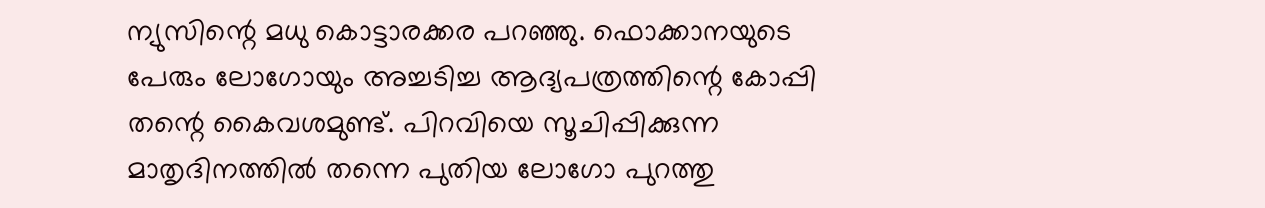ന്യുസിന്റെ മധു കൊട്ടാരക്കര പറഞ്ഞു. ഫൊക്കാനയുടെ പേരും ലോഗോയും അച്ചടിച്ച ആദ്യപത്രത്തിന്റെ കോപ്പി തന്റെ കൈവശമുണ്ട്. പിറവിയെ സൂചിപ്പിക്കുന്ന മാതൃദിനത്തില്‍ തന്നെ പുതിയ ലോഗോ പുറത്തു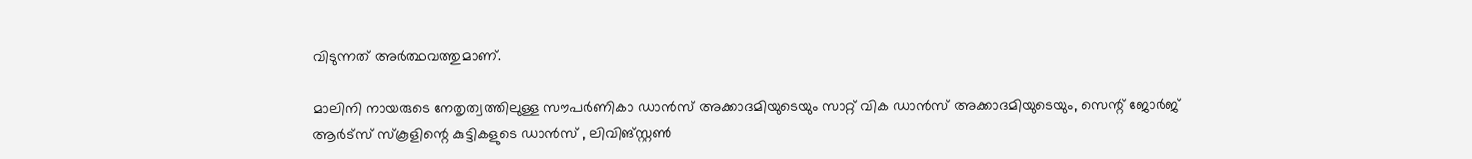വിടുന്നത് അര്‍ത്ഥവത്തുമാണ്.

മാലിനി നായരുടെ നേതൃത്വത്തിലുള്ള സൗപര്‍ണികാ ഡാന്‍സ് അക്കാദമിയുടെയും സാറ്റ് വിക ഡാന്‍സ് അക്കാദമിയുടെയും, സെന്റ് ജോര്‍ജ് ആര്‍ട്‌സ് സ്‌കൂളിന്റെ കുട്ടികളുടെ ഡാന്‍സ് , ലിവിങ്സ്റ്റണ്‍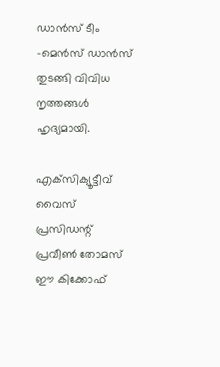ഡാന്‍സ് ടീം -മെന്‍സ് ഡാന്‍സ് തുടങ്ങി വിവിധ നൃത്തങ്ങള്‍ ഹൃദ്യമായി.

എക്‌സിക്യൂട്ടീവ് വൈസ് പ്രസിഡന്റ് പ്രവീണ്‍ തോമസ് ഈ കിക്കോഫ്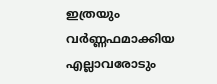ഇത്രയും വര്‍ണ്ണഫമാക്കിയ എല്ലാവരോടും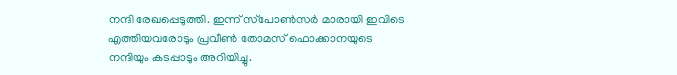നന്ദി രേഖപ്പെടുത്തി. ഇന്ന് സ്‌പോണ്‍സര്‍ മാരായി ഇവിടെ എത്തിയവരോടും പ്രവീണ്‍ തോമസ് ഫൊക്കാനയുടെ നന്ദിയും കടപ്പാടും അറിയിച്ചു.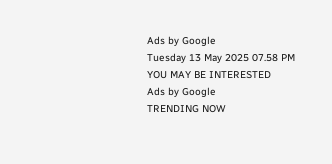Ads by Google
Tuesday 13 May 2025 07.58 PM
YOU MAY BE INTERESTED
Ads by Google
TRENDING NOW